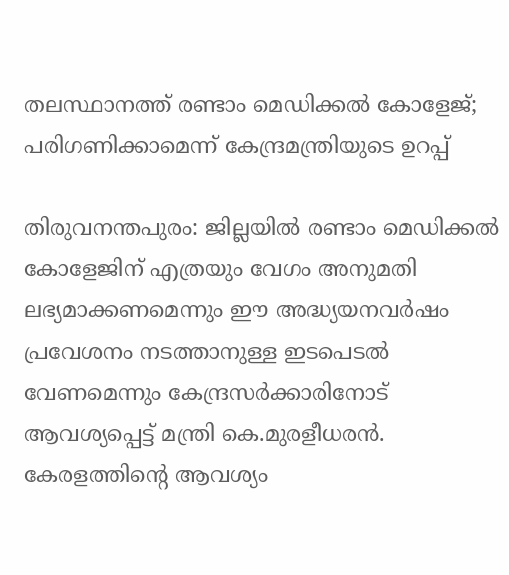തലസ്ഥാനത്ത് രണ്ടാം മെഡിക്കൽ കോളേജ്; പരിഗണിക്കാമെന്ന് കേന്ദ്രമന്ത്രിയുടെ ഉറപ്പ്

തിരുവനന്തപുരം: ജില്ലയിൽ രണ്ടാം മെഡിക്കൽ കോളേജിന് എത്രയും വേഗം അനുമതി ലഭ്യമാക്കണമെന്നും ഈ അദ്ധ്യയനവർഷം പ്രവേശനം നടത്താനുള്ള ഇടപെടൽ വേണമെന്നും കേന്ദ്രസർക്കാരിനോട് ആവശ്യപ്പെട്ട് മന്ത്രി കെ.മുരളീധരൻ. കേരളത്തിന്റെ ആവശ്യം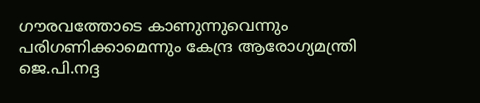ഗൗരവത്തോടെ കാണുന്നുവെന്നും പരിഗണിക്കാമെന്നും കേന്ദ്ര ആരോഗ്യമന്ത്രി ജെ.പി.നദ്ദ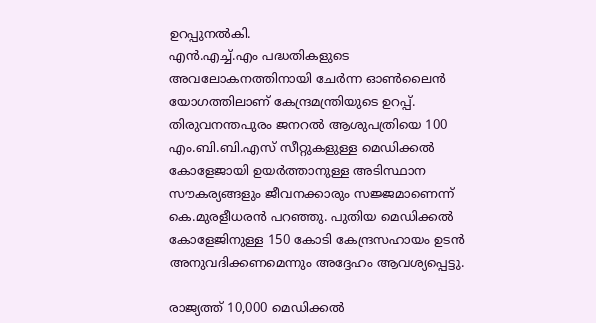ഉറപ്പുനൽകി.
എൻ.എച്ച്.എം പദ്ധതികളുടെ അവലോകനത്തിനായി ചേർന്ന ഓൺലൈൻ യോഗത്തിലാണ് കേന്ദ്രമന്ത്രിയുടെ ഉറപ്പ്. തിരുവനന്തപുരം ജനറൽ ആശുപത്രിയെ 100 എം.ബി.ബി.എസ് സീറ്റുകളുള്ള മെഡിക്കൽ കോളേജായി ഉയർത്താനുള്ള അടിസ്ഥാന സൗകര്യങ്ങളും ജീവനക്കാരും സജ്ജമാണെന്ന് കെ.മുരളീധരൻ പറഞ്ഞു. പുതിയ മെഡിക്കൽ കോളേജിനുള്ള 150 കോടി കേന്ദ്രസഹായം ഉടൻ അനുവദിക്കണമെന്നും അദ്ദേഹം ആവശ്യപ്പെട്ടു.

രാജ്യത്ത് 10,000 മെഡിക്കൽ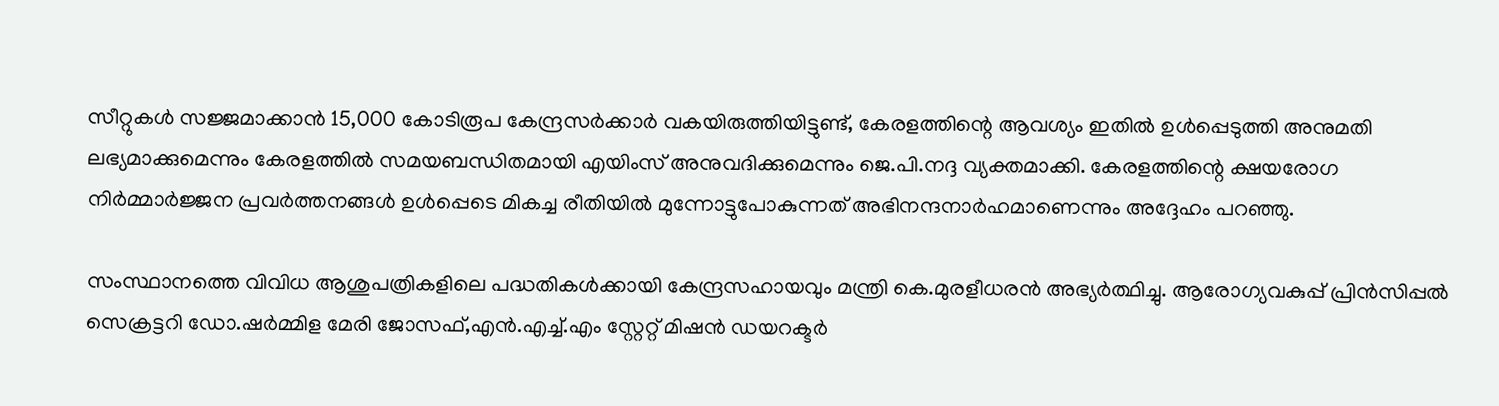സീറ്റുകൾ സജ്ജമാക്കാൻ 15,000 കോടിരൂപ കേന്ദ്രസർക്കാർ വകയിരുത്തിയിട്ടുണ്ട്, കേരളത്തിന്റെ ആവശ്യം ഇതിൽ ഉൾപ്പെടുത്തി അനുമതി ലഭ്യമാക്കുമെന്നും കേരളത്തിൽ സമയബന്ധിതമായി എയിംസ് അനുവദിക്കുമെന്നും ജെ.പി.നദ്ദ വ്യക്തമാക്കി. കേരളത്തിന്റെ ക്ഷയരോഗ നിർമ്മാർജ്ജന പ്രവർത്തനങ്ങൾ ഉൾപ്പെടെ മികച്ച രീതിയിൽ മുന്നോട്ടുപോകുന്നത് അഭിനന്ദനാർഹമാണെന്നും അദ്ദേഹം പറഞ്ഞു.

സംസ്ഥാനത്തെ വിവിധ ആശുപത്രികളിലെ പദ്ധതികൾക്കായി കേന്ദ്രസഹായവും മന്ത്രി കെ.മുരളീധരൻ അഭ്യർത്ഥിച്ചു. ആരോഗ്യവകുപ്പ് പ്രിൻസിപ്പൽ സെക്രട്ടറി ഡോ.ഷർമ്മിള മേരി ജോസഫ്,എൻ.എച്ച്.എം സ്റ്റേറ്റ് മിഷൻ ഡയറക്ടർ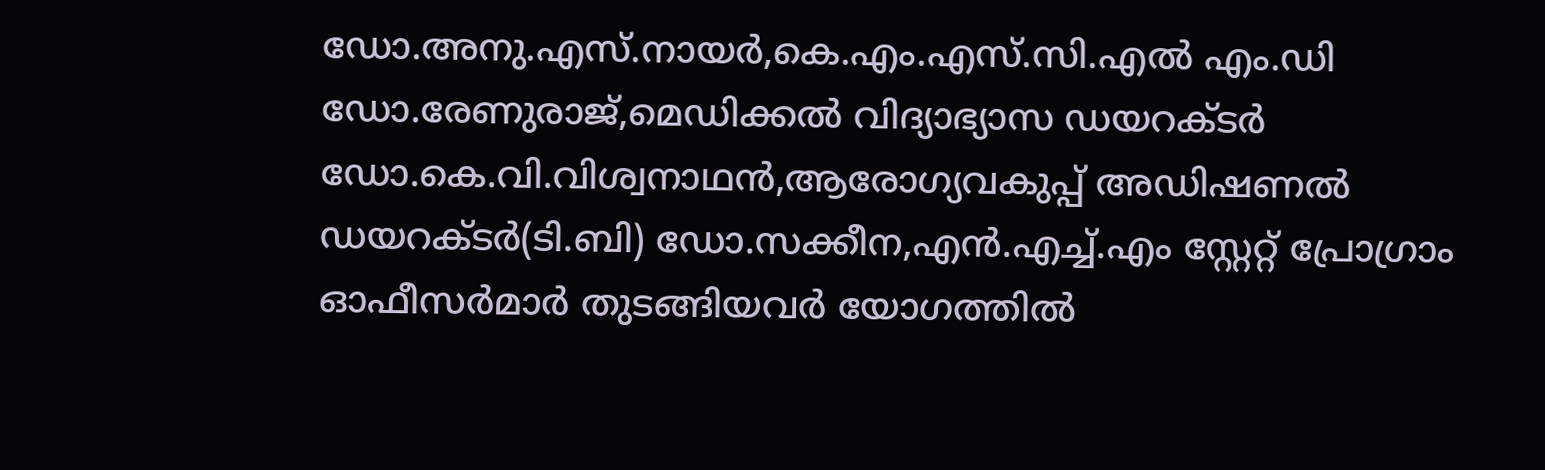ഡോ.അനു.എസ്.നായർ,കെ.എം.എസ്.സി.എൽ എം.ഡി ഡോ.രേണുരാജ്,മെഡിക്കൽ വിദ്യാഭ്യാസ ഡയറക്ടർ ഡോ.കെ.വി.വിശ്വനാഥൻ,ആരോഗ്യവകുപ്പ് അഡിഷണൽ ഡയറക്ടർ(ടി.ബി) ഡോ.സക്കീന,എൻ.എച്ച്.എം സ്റ്റേറ്റ് പ്രോഗ്രാം ഓഫീസർമാർ തുടങ്ങിയവർ യോഗത്തിൽ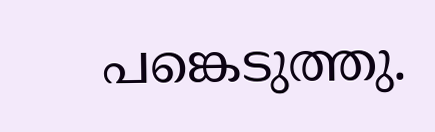പങ്കെടുത്തു.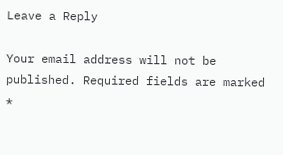Leave a Reply

Your email address will not be published. Required fields are marked *